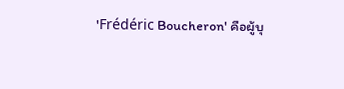'Frédéric Boucheron' คือผู้บุ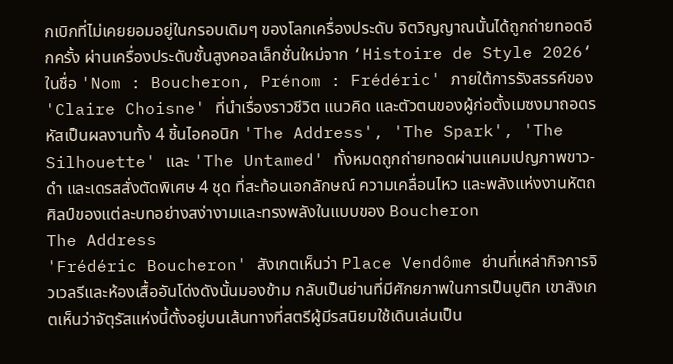กเบิกที่ไม่เคยยอมอยู่ในกรอบเดิมๆ ของโลกเครื่องประดับ จิตวิญญาณนั้นได้ถูกถ่ายทอดอีกครั้ง ผ่านเครื่องประดับชั้นสูงคอลเล็กชั่นใหม่จาก ‘Histoire de Style 2026‘ ในชื่อ 'Nom : Boucheron, Prénom : Frédéric' ภายใต้การรังสรรค์ของ 'Claire Choisne' ที่นำเรื่องราวชีวิต แนวคิด และตัวตนของผู้ก่อตั้งเมซงมาถอดรหัสเป็นผลงานทั้ง 4 ชิ้นไอคอนิก 'The Address', 'The Spark', 'The Silhouette' และ 'The Untamed' ทั้งหมดถูกถ่ายทอดผ่านแคมเปญภาพขาว-ดำ และเดรสสั่งตัดพิเศษ 4 ชุด ที่สะท้อนเอกลักษณ์ ความเคลื่อนไหว และพลังแห่งงานหัตถศิลป์ของแต่ละบทอย่างสง่างามและทรงพลังในแบบของ Boucheron
The Address
'Frédéric Boucheron' สังเกตเห็นว่า Place Vendôme ย่านที่เหล่ากิจการจิวเวลรีและห้องเสื้ออันโด่งดังนั้นมองข้าม กลับเป็นย่านที่มีศักยภาพในการเป็นบูติก เขาสังเกตเห็นว่าจัตุรัสแห่งนี้ตั้งอยู่บนเส้นทางที่สตรีผู้มีรสนิยมใช้เดินเล่นเป็น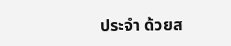ประจำ ด้วยส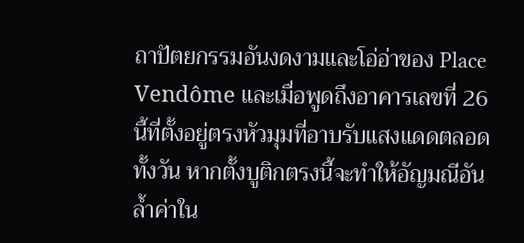ถาปัตยกรรมอันงดงามและโอ่อ่าของ Place Vendôme และเมื่อพูดถึงอาคารเลขที่ 26 นี้ที่ตั้งอยู่ตรงหัวมุมที่อาบรับแสงแดดตลอดทั้งวัน หากตั้งบูติกตรงนี้จะทำให้อัญมณีอันล้ำค่าใน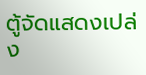ตู้จัดแสดงเปล่ง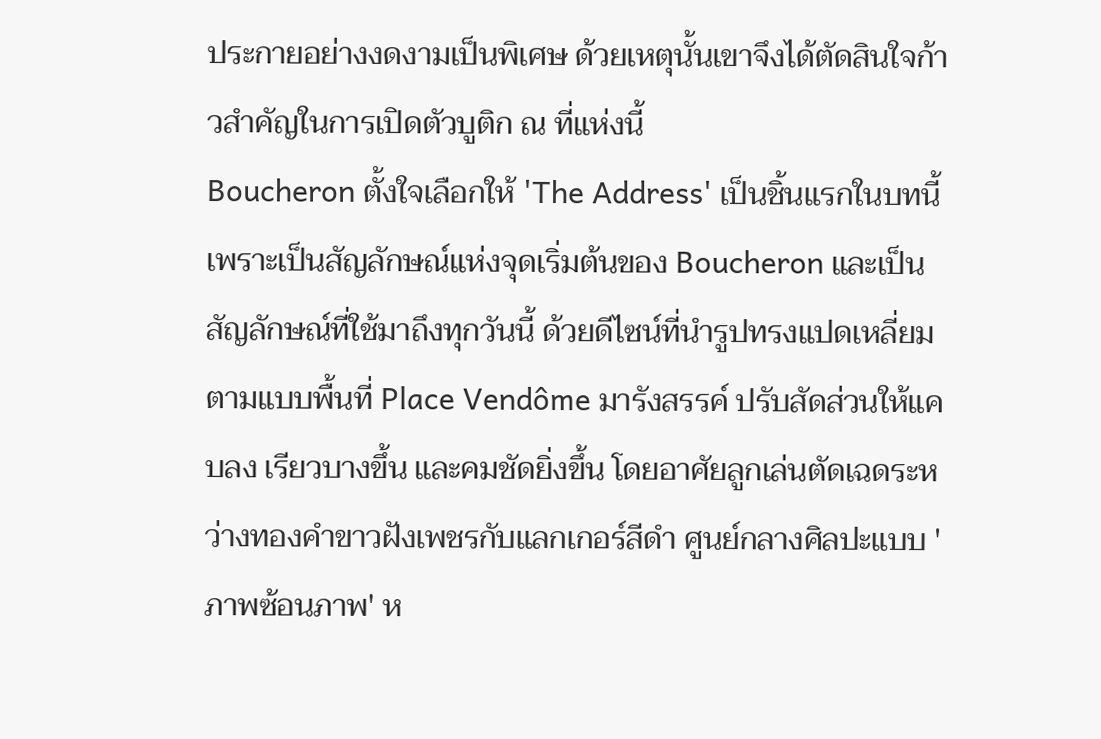ประกายอย่างงดงามเป็นพิเศษ ด้วยเหตุนั้นเขาจึงได้ตัดสินใจก้าวสำคัญในการเปิดตัวบูติก ณ ที่แห่งนี้
Boucheron ตั้งใจเลือกให้ 'The Address' เป็นชิ้นแรกในบทนี้ เพราะเป็นสัญลักษณ์แห่งจุดเริ่มต้นของ Boucheron และเป็นสัญลักษณ์ที่ใช้มาถึงทุกวันนี้ ด้วยดีไซน์ที่นำรูปทรงแปดเหลี่ยมตามแบบพื้นที่ Place Vendôme มารังสรรค์ ปรับสัดส่วนให้แคบลง เรียวบางขึ้น และคมชัดยิ่งขึ้น โดยอาศัยลูกเล่นตัดเฉดระหว่างทองคำขาวฝังเพชรกับแลกเกอร์สีดำ ศูนย์กลางศิลปะแบบ 'ภาพซ้อนภาพ' ห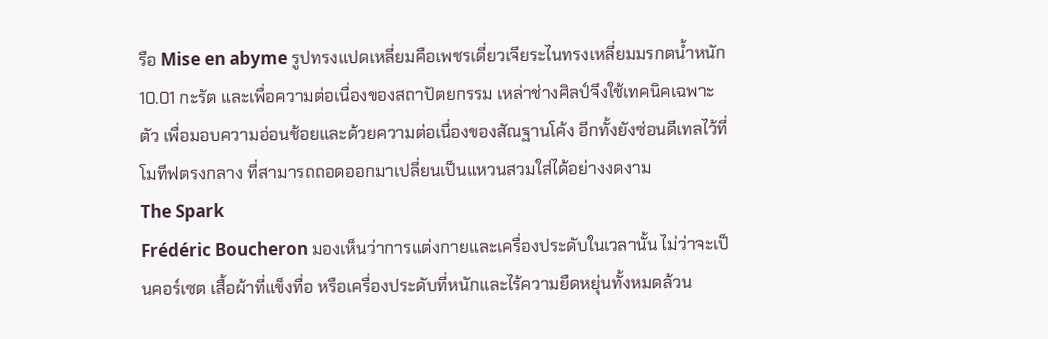รือ Mise en abyme รูปทรงแปดเหลี่ยมคือเพชรเดี่ยวเจียระไนทรงเหลี่ยมมรกตน้ำหนัก 10.01 กะรัต และเพื่อความต่อเนื่องของสถาปัตยกรรม เหล่าช่างศิลป์จึงใช้เทคนิคเฉพาะตัว เพื่อมอบความอ่อนช้อยและด้วยความต่อเนื่องของสัณฐานโค้ง อีกทั้งยังซ่อนดีเทลไว้ที่โมทีฟตรงกลาง ที่สามารถถอดออกมาเปลี่ยนเป็นแหวนสวมใส่ได้อย่างงดงาม
The Spark
Frédéric Boucheron มองเห็นว่าการแต่งกายและเครื่องประดับในเวลานั้น ไม่ว่าจะเป็นคอร์เซต เสื้อผ้าที่แข็งทื่อ หรือเครื่องประดับที่หนักและไร้ความยืดหยุ่นทั้งหมดล้วน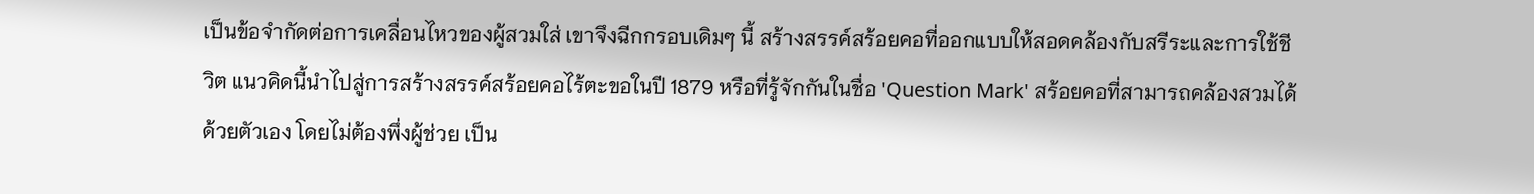เป็นข้อจำกัดต่อการเคลื่อนไหวของผู้สวมใส่ เขาจึงฉีกกรอบเดิมๆ นี้ สร้างสรรค์สร้อยคอที่ออกแบบให้สอดคล้องกับสรีระและการใช้ชีวิต แนวคิดนี้นำไปสู่การสร้างสรรค์สร้อยคอไร้ตะขอในปี 1879 หรือที่รู้จักกันในชื่อ 'Question Mark' สร้อยคอที่สามารถคล้องสวมได้ด้วยตัวเอง โดยไม่ต้องพึ่งผู้ช่วย เป็น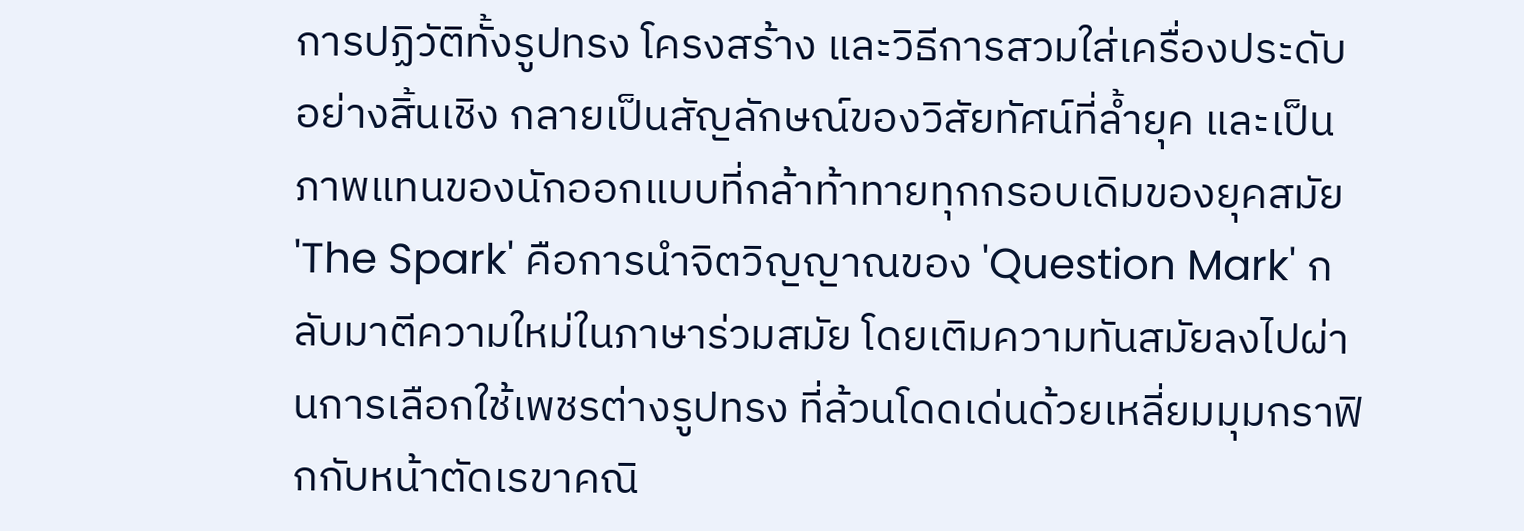การปฏิวัติทั้งรูปทรง โครงสร้าง และวิธีการสวมใส่เครื่องประดับอย่างสิ้นเชิง กลายเป็นสัญลักษณ์ของวิสัยทัศน์ที่ล้ำยุค และเป็นภาพแทนของนักออกแบบที่กล้าท้าทายทุกกรอบเดิมของยุคสมัย
'The Spark' คือการนำจิตวิญญาณของ 'Question Mark' กลับมาตีความใหม่ในภาษาร่วมสมัย โดยเติมความทันสมัยลงไปผ่านการเลือกใช้เพชรต่างรูปทรง ที่ล้วนโดดเด่นด้วยเหลี่ยมมุมกราฟิกกับหน้าตัดเรขาคณิ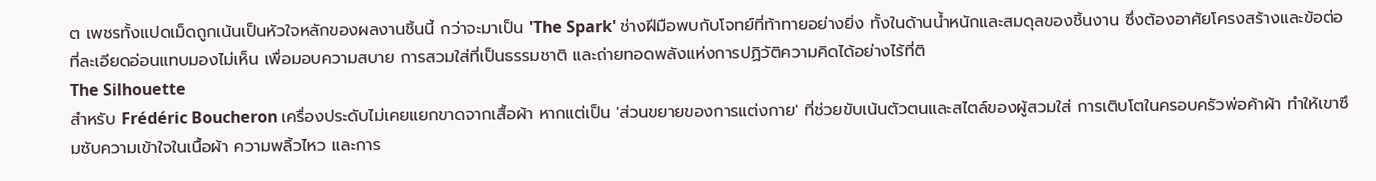ต เพชรทั้งแปดเม็ดถูกเน้นเป็นหัวใจหลักของผลงานชิ้นนี้ กว่าจะมาเป็น 'The Spark' ช่างฝีมือพบกับโจทย์ที่ท้าทายอย่างยิ่ง ทั้งในด้านน้ำหนักและสมดุลของชิ้นงาน ซึ่งต้องอาศัยโครงสร้างและข้อต่อที่ละเอียดอ่อนแทบมองไม่เห็น เพื่อมอบความสบาย การสวมใส่ที่เป็นธรรมชาติ และถ่ายทอดพลังแห่งการปฏิวัติความคิดได้อย่างไร้ที่ติ
The Silhouette
สำหรับ Frédéric Boucheron เครื่องประดับไม่เคยแยกขาดจากเสื้อผ้า หากแต่เป็น 'ส่วนขยายของการแต่งกาย' ที่ช่วยขับเน้นตัวตนและสไตล์ของผู้สวมใส่ การเติบโตในครอบครัวพ่อค้าผ้า ทำให้เขาซึมซับความเข้าใจในเนื้อผ้า ความพลิ้วไหว และการ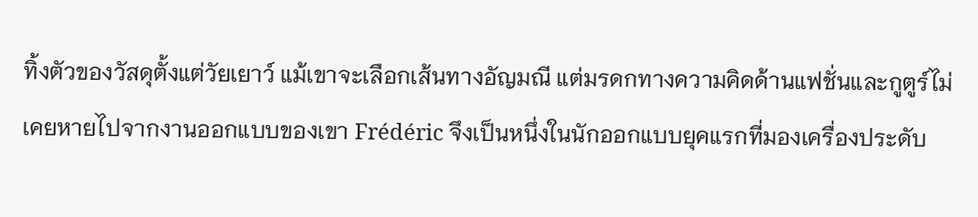ทิ้งตัวของวัสดุตั้งแต่วัยเยาว์ แม้เขาจะเลือกเส้นทางอัญมณี แต่มรดกทางความคิดด้านแฟชั่นและกูตูร์ไม่เคยหายไปจากงานออกแบบของเขา Frédéric จึงเป็นหนึ่งในนักออกแบบยุคแรกที่มองเครื่องประดับ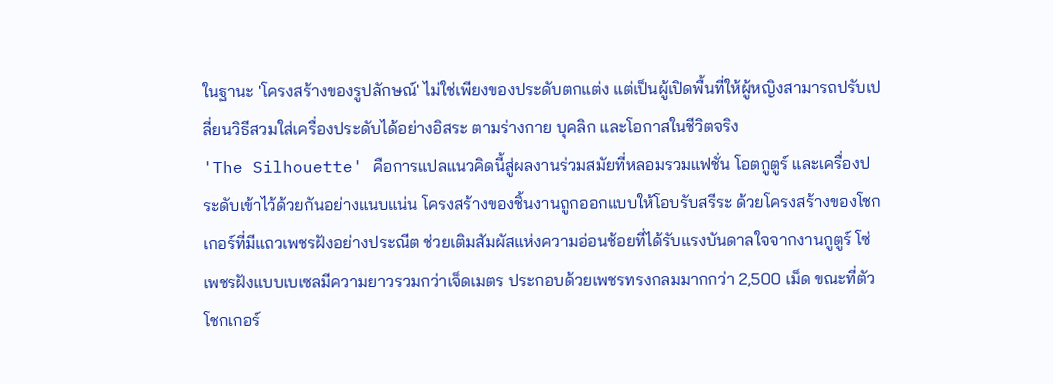ในฐานะ 'โครงสร้างของรูปลักษณ์' ไม่ใช่เพียงของประดับตกแต่ง แต่เป็นผู้เปิดพื้นที่ให้ผู้หญิงสามารถปรับเปลี่ยนวิธีสวมใส่เครื่องประดับได้อย่างอิสระ ตามร่างกาย บุคลิก และโอกาสในชีวิตจริง
'The Silhouette' คือการแปลแนวคิดนี้สู่ผลงานร่วมสมัยที่หลอมรวมแฟชั่น โอตกูตูร์ และเครื่องประดับเข้าไว้ด้วยกันอย่างแนบแน่น โครงสร้างของชิ้นงานถูกออกแบบให้โอบรับสรีระ ด้วยโครงสร้างของโชกเกอร์ที่มีแถวเพชรฝังอย่างประณีต ช่วยเติมสัมผัสแห่งความอ่อนช้อยที่ได้รับแรงบันดาลใจจากงานกูตูร์ โซ่เพชรฝังแบบเบเซลมีความยาวรวมกว่าเจ็ดเมตร ประกอบด้วยเพชรทรงกลมมากกว่า 2,500 เม็ด ขณะที่ตัวโชกเกอร์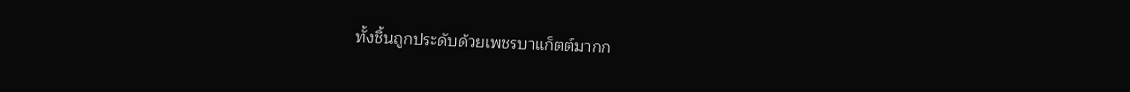ทั้งชิ้นถูกประดับด้วยเพชรบาแก็ตต์มากก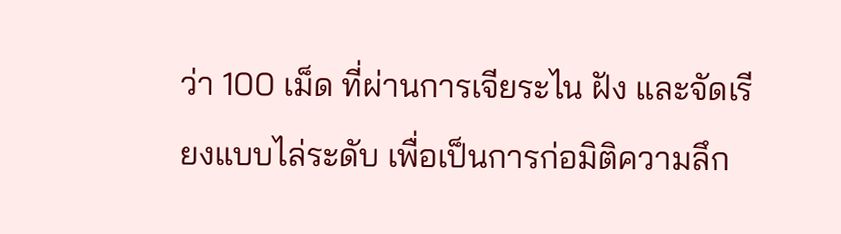ว่า 100 เม็ด ที่ผ่านการเจียระไน ฝัง และจัดเรียงแบบไล่ระดับ เพื่อเป็นการก่อมิติความลึก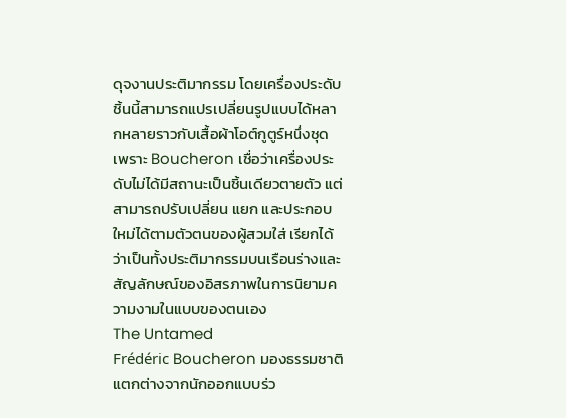ดุจงานประติมากรรม โดยเครื่องประดับชิ้นนี้สามารถแปรเปลี่ยนรูปแบบได้หลากหลายราวกับเสื้อผ้าโอต์กูตูร์หนึ่งชุด เพราะ Boucheron เชื่อว่าเครื่องประดับไม่ได้มีสถานะเป็นชิ้นเดียวตายตัว แต่สามารถปรับเปลี่ยน แยก และประกอบใหม่ได้ตามตัวตนของผู้สวมใส่ เรียกได้ว่าเป็นทั้งประติมากรรมบนเรือนร่างและสัญลักษณ์ของอิสรภาพในการนิยามความงามในแบบของตนเอง
The Untamed
Frédéric Boucheron มองธรรมชาติแตกต่างจากนักออกแบบร่ว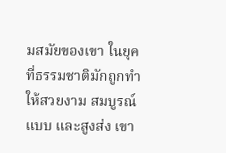มสมัยของเขา ในยุคที่ธรรมชาติมักถูกทำให้สวยงาม สมบูรณ์แบบ และสูงส่ง เขา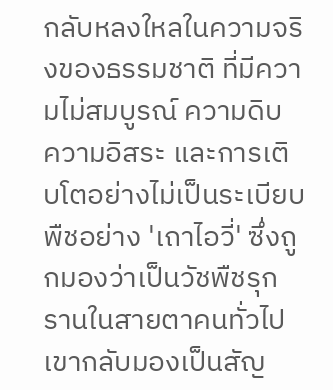กลับหลงใหลในความจริงของธรรมชาติ ที่มีความไม่สมบูรณ์ ความดิบ ความอิสระ และการเติบโตอย่างไม่เป็นระเบียบ พืชอย่าง 'เถาไอวี่' ซึ่งถูกมองว่าเป็นวัชพืชรุกรานในสายตาคนทั่วไป เขากลับมองเป็นสัญ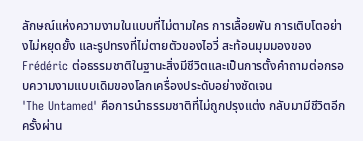ลักษณ์แห่งความงามในแบบที่ไม่ตามใคร การเลื้อยพัน การเติบโตอย่างไม่หยุดยั้ง และรูปทรงที่ไม่ตายตัวของไอวี่ สะท้อนมุมมองของ Frédéric ต่อธรรมชาติในฐานะสิ่งมีชีวิตและเป็นการตั้งคำถามต่อกรอบความงามแบบเดิมของโลกเครื่องประดับอย่างชัดเจน
'The Untamed' คือการนำธรรมชาติที่ไม่ถูกปรุงแต่ง กลับมามีชีวิตอีกครั้งผ่าน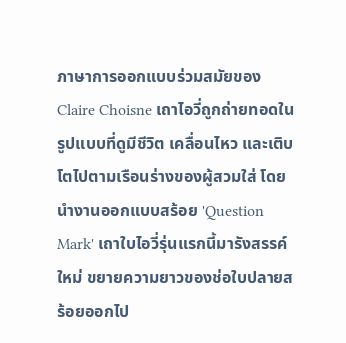ภาษาการออกแบบร่วมสมัยของ Claire Choisne เถาไอวี่ถูกถ่ายทอดในรูปแบบที่ดูมีชีวิต เคลื่อนไหว และเติบโตไปตามเรือนร่างของผู้สวมใส่ โดยนำงานออกแบบสร้อย 'Question Mark' เถาใบไอวี่รุ่นแรกนี้มารังสรรค์ใหม่ ขยายความยาวของช่อใบปลายสร้อยออกไป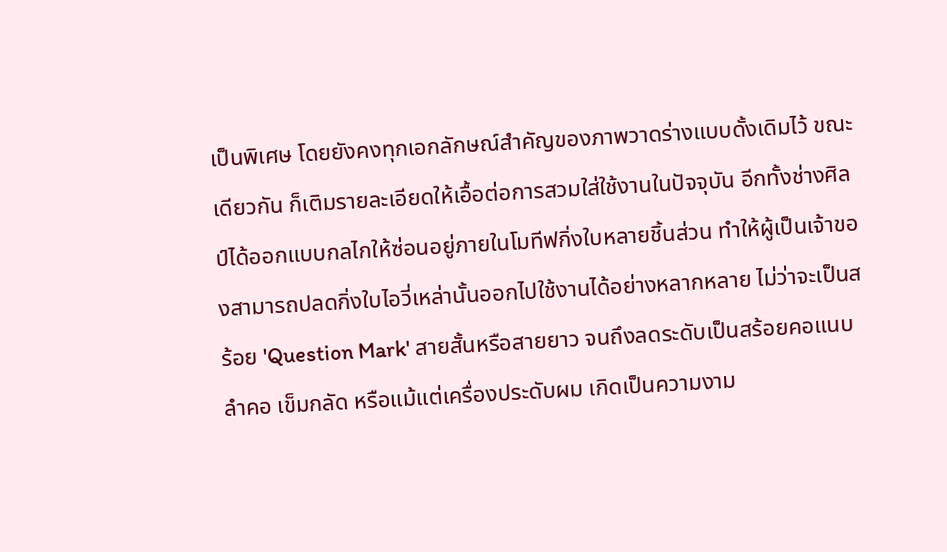เป็นพิเศษ โดยยังคงทุกเอกลักษณ์สำคัญของภาพวาดร่างแบบดั้งเดิมไว้ ขณะเดียวกัน ก็เติมรายละเอียดให้เอื้อต่อการสวมใส่ใช้งานในปัจจุบัน อีกทั้งช่างศิลป์ได้ออกแบบกลไกให้ซ่อนอยู่ภายในโมทีฟกิ่งใบหลายชิ้นส่วน ทำให้ผู้เป็นเจ้าของสามารถปลดกิ่งใบไอวี่เหล่านั้นออกไปใช้งานได้อย่างหลากหลาย ไม่ว่าจะเป็นสร้อย 'Question Mark' สายสั้นหรือสายยาว จนถึงลดระดับเป็นสร้อยคอแนบลำคอ เข็มกลัด หรือแม้แต่เครื่องประดับผม เกิดเป็นความงาม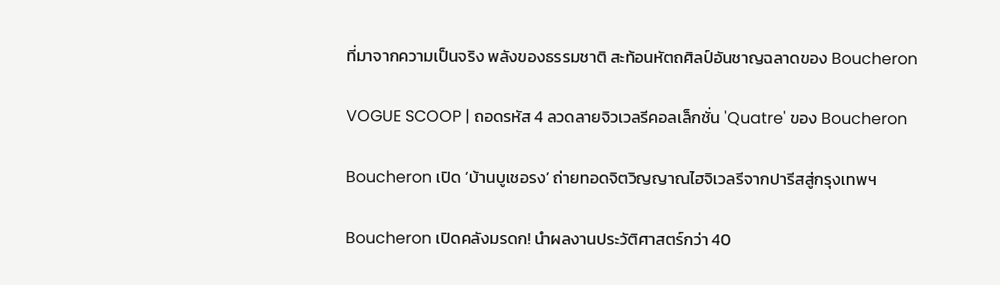ที่มาจากความเป็นจริง พลังของธรรมชาติ สะท้อนหัตถศิลป์อันชาญฉลาดของ Boucheron

VOGUE SCOOP | ถอดรหัส 4 ลวดลายจิวเวลรีคอลเล็กชั่น 'Quatre' ของ Boucheron

Boucheron เปิด ‘บ้านบูเชอรง’ ถ่ายทอดจิตวิญญาณไฮจิเวลรีจากปารีสสู่กรุงเทพฯ

Boucheron เปิดคลังมรดก! นำผลงานประวัติศาสตร์กว่า 40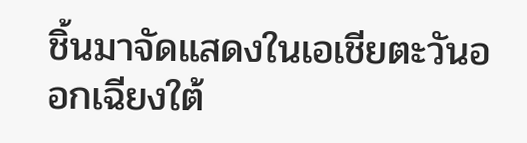ชิ้นมาจัดแสดงในเอเชียตะวันออกเฉียงใต้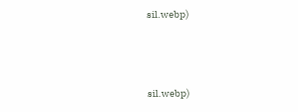sil.webp)



sil.webp)